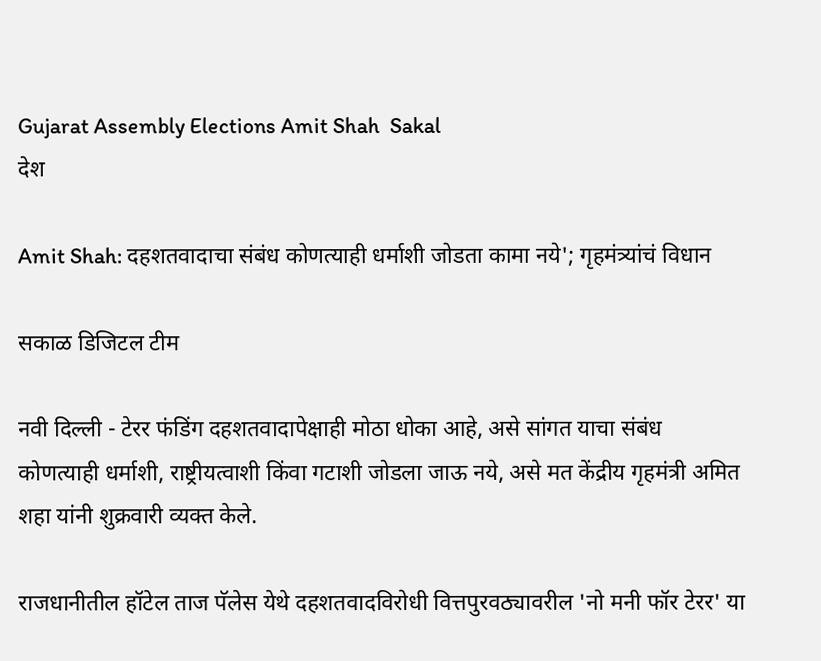Gujarat Assembly Elections Amit Shah  Sakal
देश

Amit Shah: दहशतवादाचा संबंध कोणत्याही धर्माशी जोडता कामा नये'; गृहमंत्र्यांचं विधान

सकाळ डिजिटल टीम

नवी दिल्ली - टेरर फंडिंग दहशतवादापेक्षाही मोठा धोका आहे, असे सांगत याचा संबंध कोणत्याही धर्माशी, राष्ट्रीयत्वाशी किंवा गटाशी जोडला जाऊ नये, असे मत केंद्रीय गृहमंत्री अमित शहा यांनी शुक्रवारी व्यक्त केले.

राजधानीतील हॉटेल ताज पॅलेस येथे दहशतवादविरोधी वित्तपुरवठ्यावरील 'नो मनी फॉर टेरर' या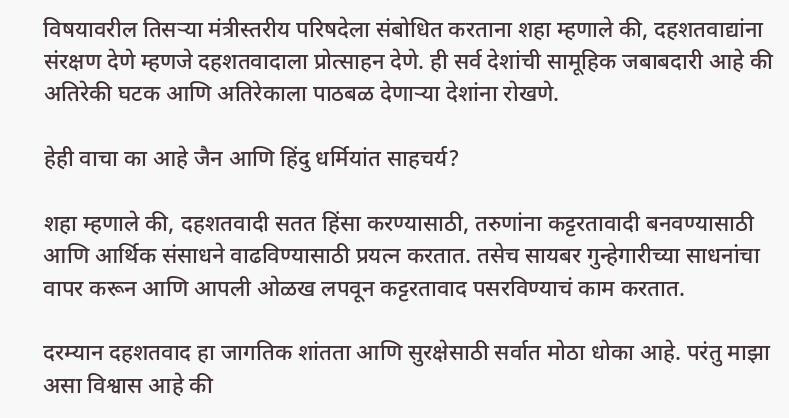विषयावरील तिसऱ्या मंत्रीस्तरीय परिषदेला संबोधित करताना शहा म्हणाले की, दहशतवाद्यांना संरक्षण देणे म्हणजे दहशतवादाला प्रोत्साहन देणे. ही सर्व देशांची सामूहिक जबाबदारी आहे की अतिरेकी घटक आणि अतिरेकाला पाठबळ देणाऱ्या देशांना रोखणे.

हेही वाचा का आहे जैन आणि हिंदु धर्मियांत साहचर्य?

शहा म्हणाले की, दहशतवादी सतत हिंसा करण्यासाठी, तरुणांना कट्टरतावादी बनवण्यासाठी आणि आर्थिक संसाधने वाढविण्यासाठी प्रयत्न करतात. तसेच सायबर गुन्हेगारीच्या साधनांचा वापर करून आणि आपली ओळख लपवून कट्टरतावाद पसरविण्याचं काम करतात.

दरम्यान दहशतवाद हा जागतिक शांतता आणि सुरक्षेसाठी सर्वात मोठा धोका आहे. परंतु माझा असा विश्वास आहे की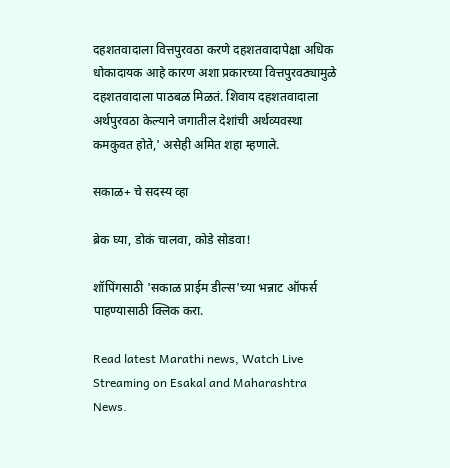दहशतवादाला वित्तपुरवठा करणे दहशतवादापेक्षा अधिक धोकादायक आहे कारण अशा प्रकारच्या वित्तपुरवठ्यामुळे दहशतवादाला पाठबळ मिळतं. शिवाय दहशतवादाला अर्थपुरवठा केल्याने जगातील देशांची अर्थव्यवस्था कमकुवत होते,' असेही अमित शहा म्हणाले.

सकाळ+ चे सदस्य व्हा

ब्रेक घ्या, डोकं चालवा, कोडे सोडवा!

शॉपिंगसाठी 'सकाळ प्राईम डील्स'च्या भन्नाट ऑफर्स पाहण्यासाठी क्लिक करा.

Read latest Marathi news, Watch Live Streaming on Esakal and Maharashtra News.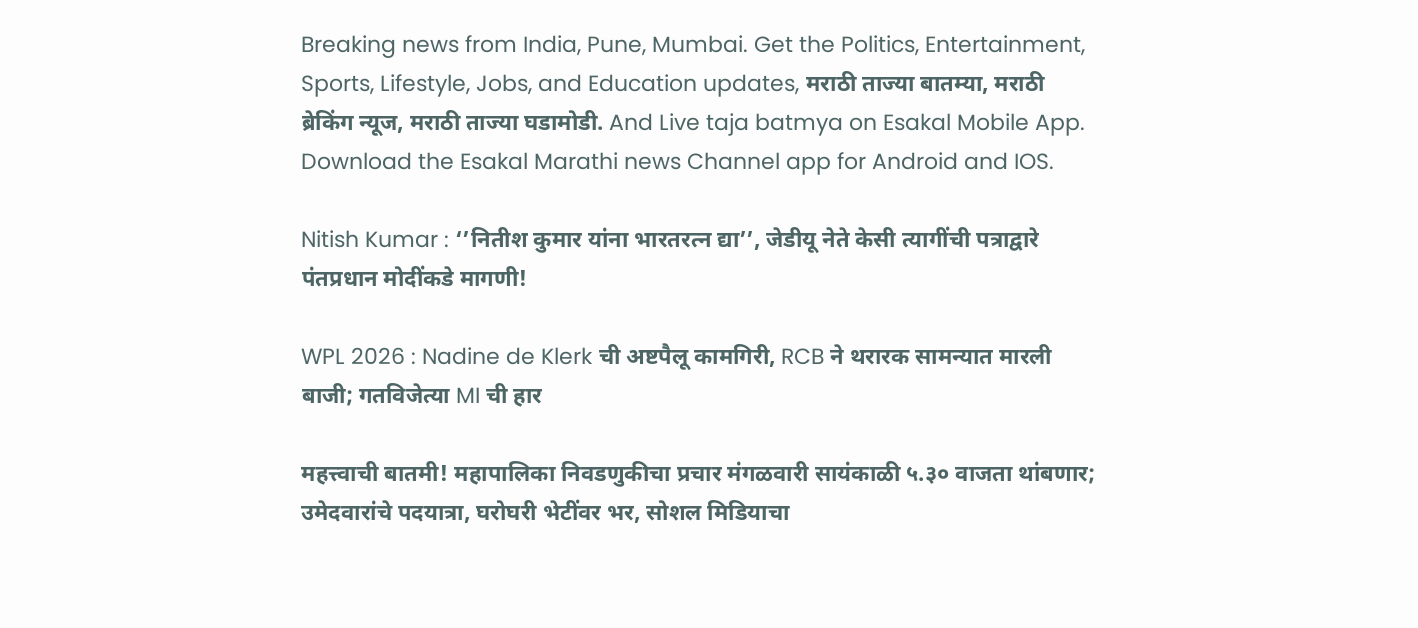Breaking news from India, Pune, Mumbai. Get the Politics, Entertainment, Sports, Lifestyle, Jobs, and Education updates, मराठी ताज्या बातम्या, मराठी ब्रेकिंग न्यूज, मराठी ताज्या घडामोडी. And Live taja batmya on Esakal Mobile App. Download the Esakal Marathi news Channel app for Android and IOS.

Nitish Kumar : ‘’नितीश कुमार यांना भारतरत्न द्या’’, जेडीयू नेते केसी त्यागींची पत्राद्वारे पंतप्रधान मोदींकडे मागणी!

WPL 2026 : Nadine de Klerk ची अष्टपैलू कामगिरी, RCB ने थरारक सामन्यात मारली बाजी; गतविजेत्या MI ची हार

महत्त्वाची बातमी! महापालिका निवडणुकीचा प्रचार मंगळवारी सायंकाळी ५.३० वाजता थांबणार; उमेदवारांचे पदयात्रा, घरोघरी भेटींवर भर, सोशल मिडियाचा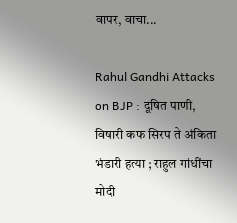वापर, वाचा...

Rahul Gandhi Attacks on BJP : दूषित पाणी, विषारी कफ सिरप ते अंकिता भंडारी हत्या ; राहुल गांधींचा मोदी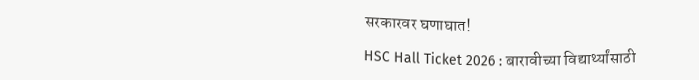सरकारवर घणाघात!

HSC Hall Ticket 2026 : बारावीच्या विद्यार्थ्यांसाठी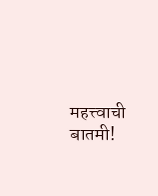महत्त्वाची बातमी!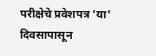परीक्षेचे प्रवेशपत्र 'या' दिवसापासून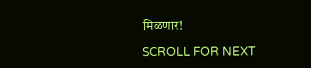मिळणार!

SCROLL FOR NEXT